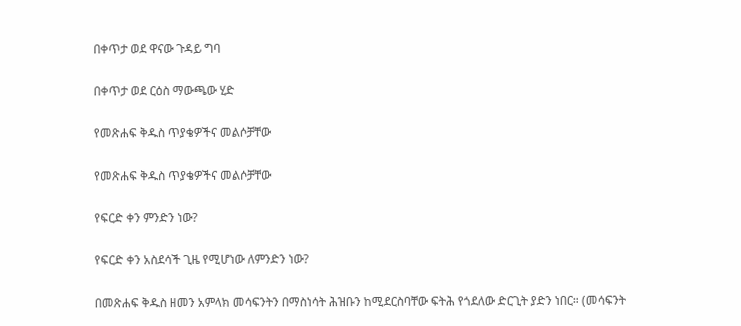በቀጥታ ወደ ዋናው ጉዳይ ግባ

በቀጥታ ወደ ርዕስ ማውጫው ሂድ

የመጽሐፍ ቅዱስ ጥያቄዎችና መልሶቻቸው

የመጽሐፍ ቅዱስ ጥያቄዎችና መልሶቻቸው

የፍርድ ቀን ምንድን ነው?

የፍርድ ቀን አስደሳች ጊዜ የሚሆነው ለምንድን ነው?

በመጽሐፍ ቅዱስ ዘመን አምላክ መሳፍንትን በማስነሳት ሕዝቡን ከሚደርስባቸው ፍትሕ የጎደለው ድርጊት ያድን ነበር። (መሳፍንት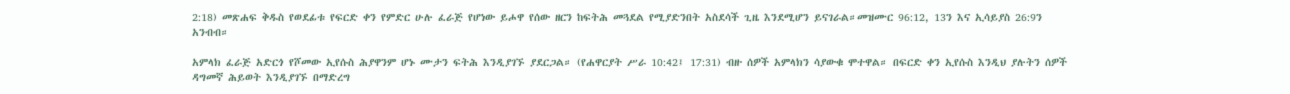2:18) መጽሐፍ ቅዱስ የወደፊቱ የፍርድ ቀን የምድር ሁሉ ፈራጅ የሆነው ይሖዋ የሰው ዘርን ከፍትሕ መጓደል የሚያድንበት አስደሳች ጊዜ እንደሚሆን ይናገራል።መዝሙር 96:12, 13ን እና ኢሳይያስ 26:9ን አንብብ።

አምላክ ፈራጅ አድርጎ የሾመው ኢየሱስ ሕያዋንም ሆኑ ሙታን ፍትሕ እንዲያገኙ ያደርጋል። (የሐዋርያት ሥራ 10:42፤ 17:31) ብዙ ሰዎች አምላክን ሳያውቁ ሞተዋል። በፍርድ ቀን ኢየሱስ እንዲህ ያሉትን ሰዎች ዳግመኛ ሕይወት እንዲያገኙ በማድረግ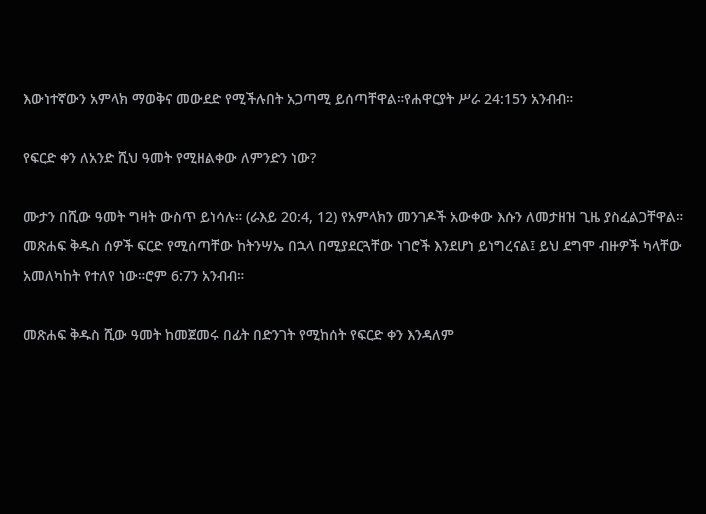እውነተኛውን አምላክ ማወቅና መውደድ የሚችሉበት አጋጣሚ ይሰጣቸዋል።የሐዋርያት ሥራ 24:15ን አንብብ።

የፍርድ ቀን ለአንድ ሺህ ዓመት የሚዘልቀው ለምንድን ነው?

ሙታን በሺው ዓመት ግዛት ውስጥ ይነሳሉ። (ራእይ 20:4, 12) የአምላክን መንገዶች አውቀው እሱን ለመታዘዝ ጊዜ ያስፈልጋቸዋል። መጽሐፍ ቅዱስ ሰዎች ፍርድ የሚሰጣቸው ከትንሣኤ በኋላ በሚያደርጓቸው ነገሮች እንደሆነ ይነግረናል፤ ይህ ደግሞ ብዙዎች ካላቸው አመለካከት የተለየ ነው።ሮም 6:7ን አንብብ።

መጽሐፍ ቅዱስ ሺው ዓመት ከመጀመሩ በፊት በድንገት የሚከሰት የፍርድ ቀን እንዳለም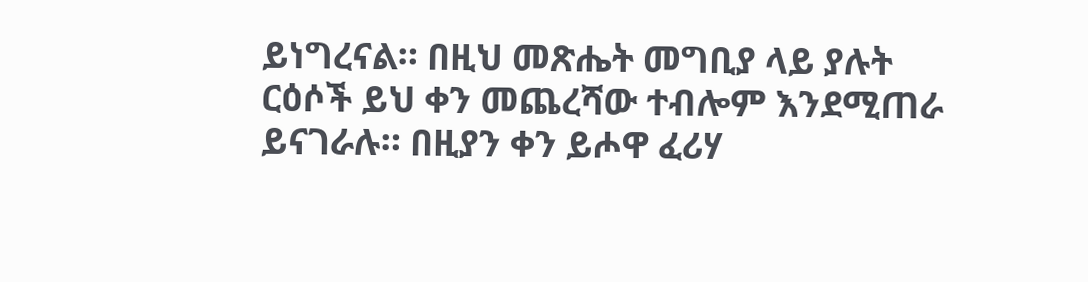ይነግረናል። በዚህ መጽሔት መግቢያ ላይ ያሉት ርዕሶች ይህ ቀን መጨረሻው ተብሎም እንደሚጠራ ይናገራሉ። በዚያን ቀን ይሖዋ ፈሪሃ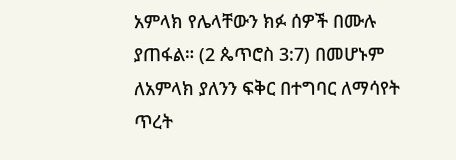አምላክ የሌላቸውን ክፉ ሰዎች በሙሉ ያጠፋል። (2 ጴጥሮስ 3:7) በመሆኑም ለአምላክ ያለንን ፍቅር በተግባር ለማሳየት ጥረት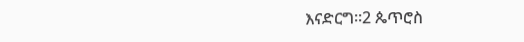እናድርግ።2 ጴጥሮስ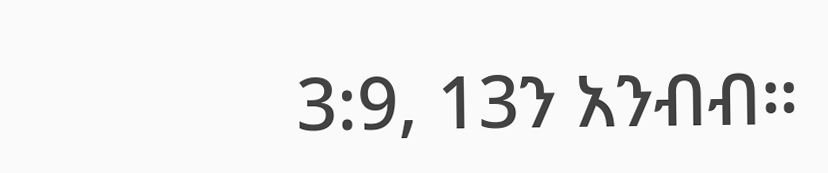3:9, 13ን አንብብ።